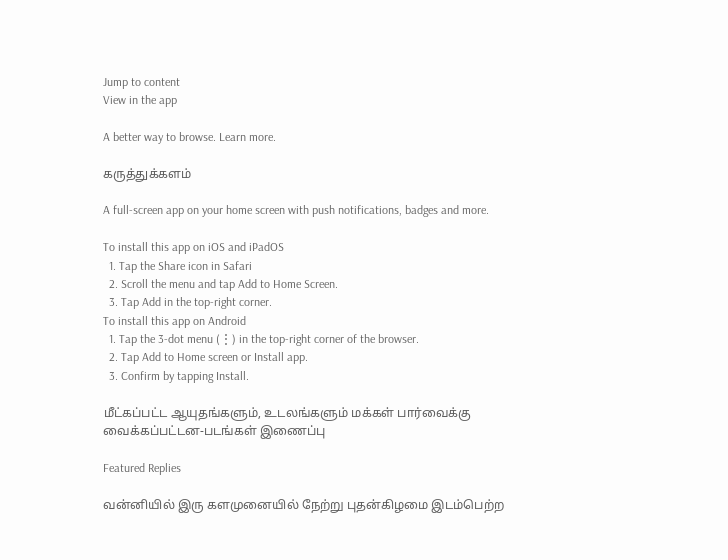Jump to content
View in the app

A better way to browse. Learn more.

கருத்துக்களம்

A full-screen app on your home screen with push notifications, badges and more.

To install this app on iOS and iPadOS
  1. Tap the Share icon in Safari
  2. Scroll the menu and tap Add to Home Screen.
  3. Tap Add in the top-right corner.
To install this app on Android
  1. Tap the 3-dot menu (⋮) in the top-right corner of the browser.
  2. Tap Add to Home screen or Install app.
  3. Confirm by tapping Install.

மீட்கப்பட்ட ஆயுதங்களும், உடலங்களும் மக்கள் பார்வைக்கு வைக்கப்பட்டன-படங்கள் இணைப்பு

Featured Replies

வன்னியில் இரு களமுனையில் நேற்று புதன்கிழமை இடம்பெற்ற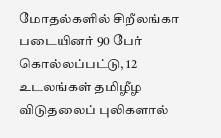மோதல்களில் சிறீலங்கா படையினர் 90 பேர் கொல்லப்பட்டு, 12 உடலங்கள் தமிழீழ விடுதலைப் புலிகளால்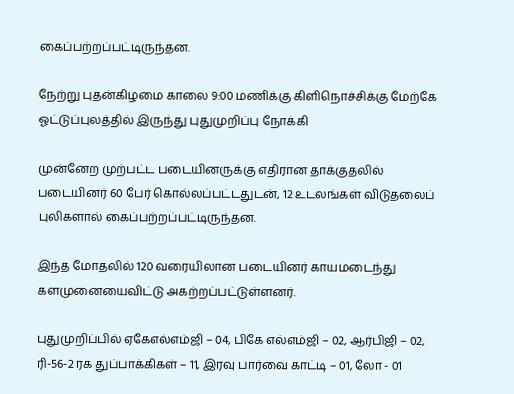கைப்பற்றப்பட்டிருந்தன.

நேற்று புதன்கிழமை காலை 9:00 மணிக்கு கிளிநொச்சிக்கு மேற்கே ஓட்டுப்புலத்தில் இருந்து புதுமுறிப்பு நோக்கி

முன்னேற முற்பட்ட படையினருக்கு எதிரான தாக்குதலில் படையினர் 60 பேர் கொல்லப்பட்டதுடன், 12 உடலங்கள் விடுதலைப் புலிகளால் கைப்பற்றப்பட்டிருந்தன.

இந்த மோதலில் 120 வரையிலான படையினர் காயமடைந்து களமுனையைவிட்டு அகற்றப்பட்டுள்ளனர்.

புதுமுறிப்பில் ஏகேஎல்எம்ஜி – 04, பிகே எல்எம்ஜி – 02, ஆர்பிஜி – 02, ரி-56-2 ரக துப்பாக்கிகள் – 11, இரவு பார்வை காட்டி – 01, லோ - 01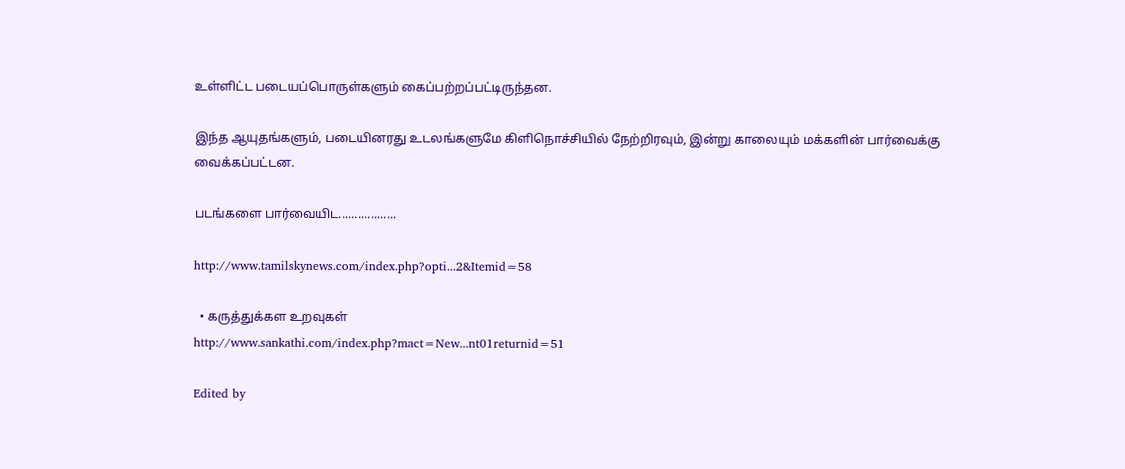உள்ளிட்ட படையப்பொருள்களும் கைப்பற்றப்பட்டிருந்தன.

இந்த ஆயுதங்களும், படையினரது உடலங்களுமே கிளிநொச்சியில் நேற்றிரவும், இன்று காலையும் மக்களின் பார்வைக்கு வைக்கப்பட்டன.

படங்களை பார்வையிட..................

http://www.tamilskynews.com/index.php?opti...2&Itemid=58

  • கருத்துக்கள உறவுகள்
http://www.sankathi.com/index.php?mact=New...nt01returnid=51

Edited by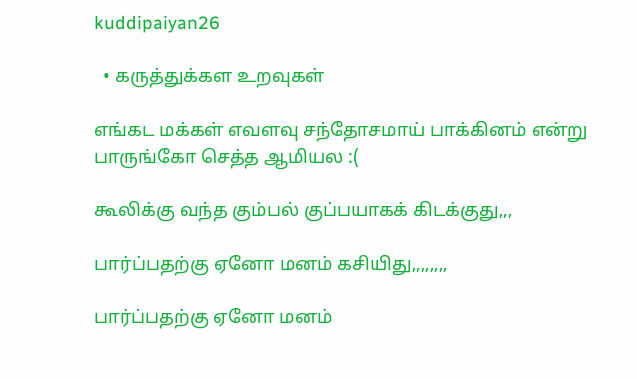kuddipaiyan26

  • கருத்துக்கள உறவுகள்

எங்கட மக்கள் எவளவு சந்தோசமாய் பாக்கினம் என்று பாருங்கோ செத்த ஆமியல :(

கூலிக்கு வந்த கும்பல் குப்பயாகக் கிடக்குது,,,

பார்ப்பதற்கு ஏனோ மனம் கசியிது,,,,,,,,

பார்ப்பதற்கு ஏனோ மனம்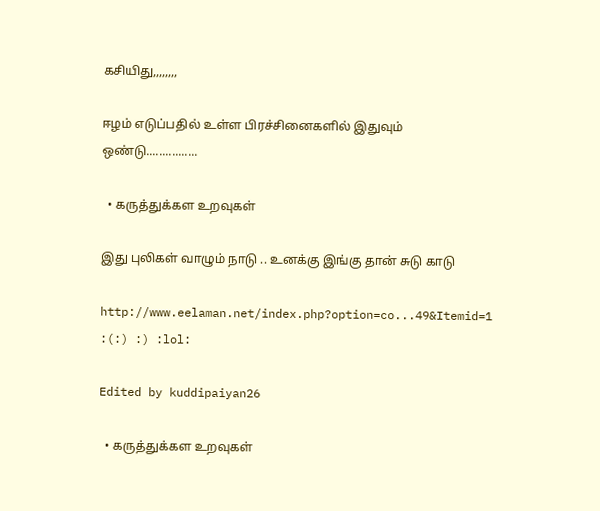கசியிது,,,,,,,,

ஈழம் எடுப்பதில் உள்ள பிரச்சினைகளில் இதுவும் ஒண்டு................

  • கருத்துக்கள உறவுகள்

இது புலிகள் வாழும் நாடு .. உனக்கு இங்கு தான் சுடு காடு

http://www.eelaman.net/index.php?option=co...49&Itemid=1 :(:) :) :lol:

Edited by kuddipaiyan26

  • கருத்துக்கள உறவுகள்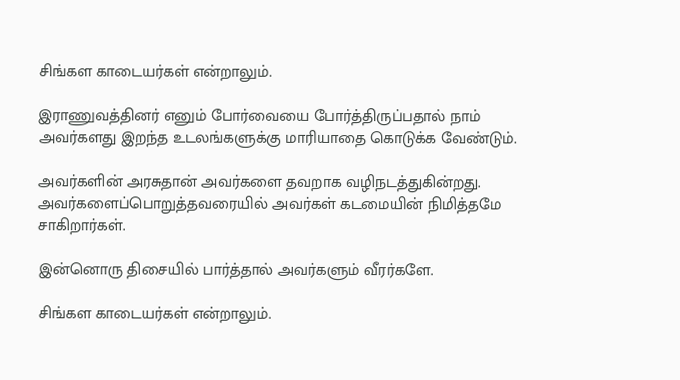சிங்கள காடையர்கள் என்றாலும்.

இராணுவத்தினர் எனும் போர்வையை போர்த்திருப்பதால் நாம் அவர்களது இறந்த உடலங்களுக்கு மாரியாதை கொடுக்க வேண்டும்.

அவர்களின் அரசுதான் அவர்களை தவறாக வழிநடத்துகின்றது. அவர்களைப்பொறுத்தவரையில் அவர்கள் கடமையின் நிமித்தமே சாகிறார்கள்.

இன்னொரு திசையில் பார்த்தால் அவர்களும் வீரர்களே.

சிங்கள காடையர்கள் என்றாலும்.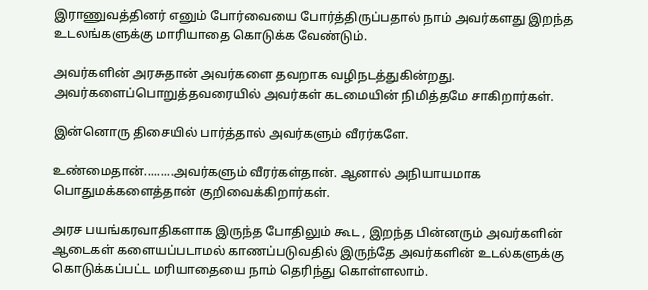இராணுவத்தினர் எனும் போர்வையை போர்த்திருப்பதால் நாம் அவர்களது இறந்த உடலங்களுக்கு மாரியாதை கொடுக்க வேண்டும்.

அவர்களின் அரசுதான் அவர்களை தவறாக வழிநடத்துகின்றது. அவர்களைப்பொறுத்தவரையில் அவர்கள் கடமையின் நிமித்தமே சாகிறார்கள்.

இன்னொரு திசையில் பார்த்தால் அவர்களும் வீரர்களே.

உண்மைதான்.........அவர்களும் வீரர்கள்தான். ஆனால் அநியாயமாக பொதுமக்களைத்தான் குறிவைக்கிறார்கள்.

அரச பயங்கரவாதிகளாக இருந்த போதிலும் கூட , இறந்த பின்னரும் அவர்களின் ஆடைகள் களையப்படாமல் காணப்படுவதில் இருந்தே அவர்களின் உடல்களுக்கு கொடுக்கப்பட்ட மரியாதையை நாம் தெரிந்து கொள்ளலாம்.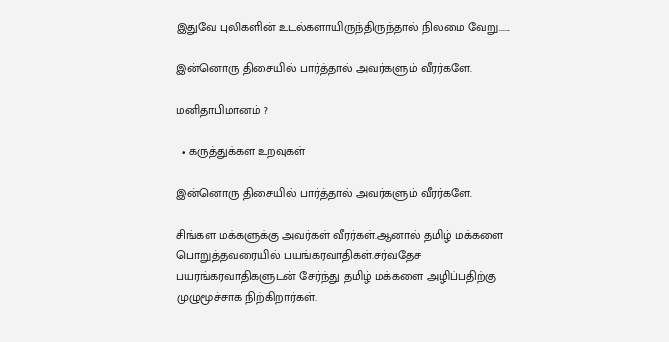இதுவே புலிகளின் உடல்களாயிருந்திருந்தால் நிலமை வேறு......

இன்னொரு திசையில் பார்த்தால் அவர்களும் வீரர்களே.

மனிதாபிமானம் ?

  • கருத்துக்கள உறவுகள்

இன்னொரு திசையில் பார்த்தால் அவர்களும் வீரர்களே.

சிங்கள மக்களுக்கு அவர்கள் வீரர்கள்.ஆனால் தமிழ் மக்களை பொறுத்தவரையில் பயங்கரவாதிகள்.சர்வதேச பயரங்கரவாதிகளுடன் சேர்ந்து தமிழ் மக்களை அழிப்பதிற்கு முழுமூச்சாக நிற்கிறார்கள்.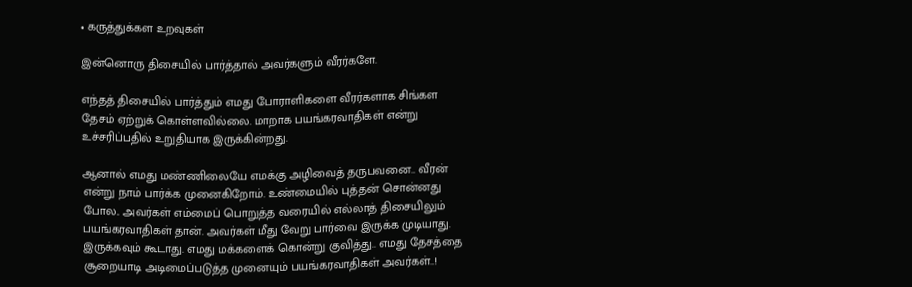• கருத்துக்கள உறவுகள்

இன்னொரு திசையில் பார்த்தால் அவர்களும் வீரர்களே.

எந்தத் திசையில் பார்த்தும் எமது போராளிகளை வீரர்களாக சிங்கள தேசம் ஏற்றுக் கொள்ளவில்லை. மாறாக பயங்கரவாதிகள் என்று உச்சரிப்பதில் உறுதியாக இருக்கின்றது.

ஆனால் எமது மண்ணிலையே எமக்கு அழிவைத் தருபவனை.. வீரன் என்று நாம் பார்க்க முனைகிறோம். உண்மையில் புத்தன் சொன்னது போல.. அவர்கள் எம்மைப் பொறுத்த வரையில் எல்லாத் திசையிலும் பயங்கரவாதிகள் தான். அவர்கள் மீது வேறு பார்வை இருக்க முடியாது. இருக்கவும் கூடாது. எமது மக்களைக் கொன்று குவித்து.. எமது தேசத்தை சூறையாடி அடிமைப்படுத்த முனையும் பயங்கரவாதிகள் அவர்கள்..!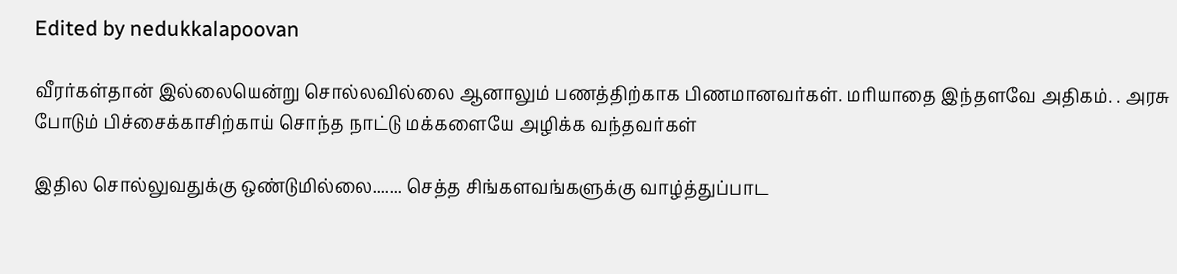Edited by nedukkalapoovan

வீரர்கள்தான் இல்லையென்று சொல்லவில்லை ஆனாலும் பணத்திற்காக பிணமானவர்கள். மரியாதை இந்தளவே அதிகம். . அரசு போடும் பிச்சைக்காசிற்காய் சொந்த நாட்டு மக்களையே அழிக்க வந்தவர்கள்

இதில சொல்லுவதுக்கு ஒண்டுமில்லை....... செத்த சிங்களவங்களுக்கு வாழ்த்துப்பாட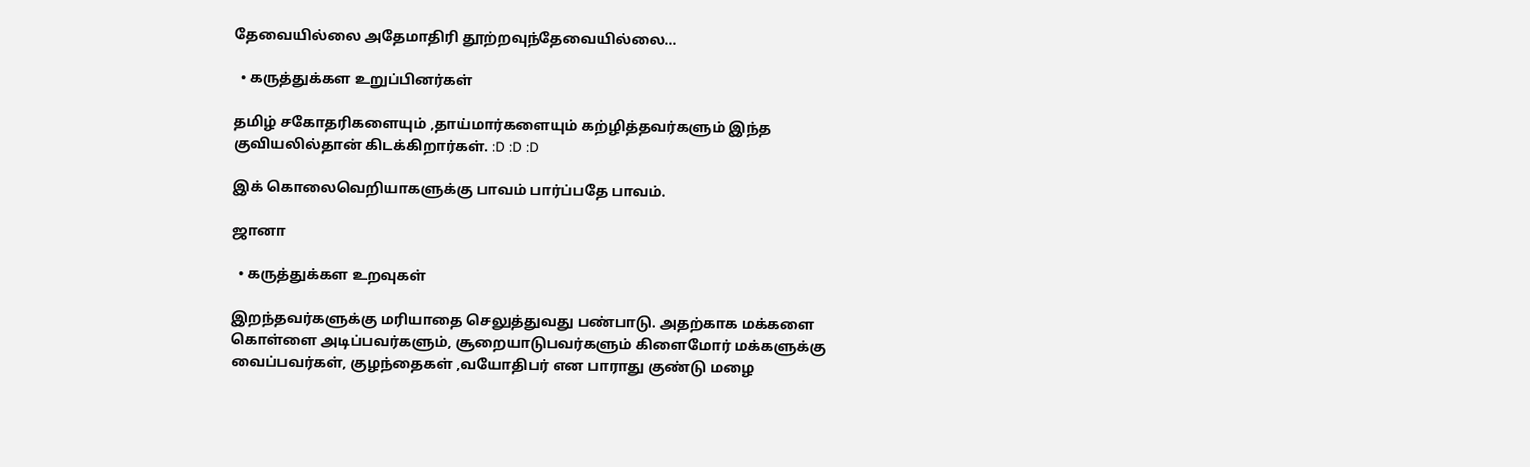தேவையில்லை அதேமாதிரி தூற்றவுந்தேவையில்லை...

  • கருத்துக்கள உறுப்பினர்கள்

தமிழ் சகோதரிகளையும் ,தாய்மார்களையும் கற்ழித்தவர்களும் இந்த குவியலில்தான் கிடக்கிறார்கள். :D :D :D

இக் கொலைவெறியாகளுக்கு பாவம் பார்ப்பதே பாவம்.

ஜானா

  • கருத்துக்கள உறவுகள்

இறந்தவர்களுக்கு மரியாதை செலுத்துவது பண்பாடு. அதற்காக மக்களை கொள்ளை அடிப்பவர்களும், சூறையாடுபவர்களும் கிளைமோர் மக்களுக்கு வைப்பவர்கள், குழந்தைகள் ,வயோதிபர் என பாராது குண்டு மழை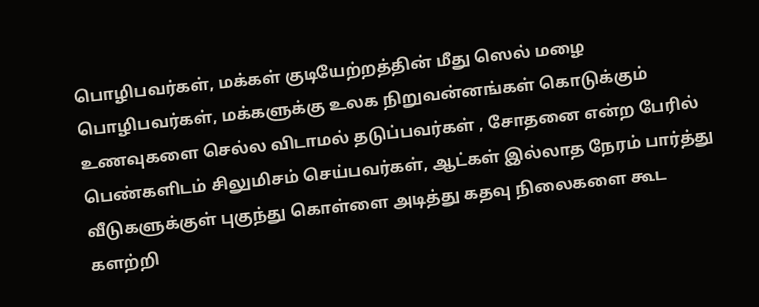பொழிபவர்கள், மக்கள் குடியேற்றத்தின் மீது ஸெல் மழை பொழிபவர்கள், மக்களுக்கு உலக நிறுவன்னங்கள் கொடுக்கும் உணவுகளை செல்ல விடாமல் தடுப்பவர்கள் , சோதனை என்ற பேரில் பெண்களிடம் சிலுமிசம் செய்பவர்கள், ஆட்கள் இல்லாத நேரம் பார்த்து வீடுகளுக்குள் புகுந்து கொள்ளை அடித்து கதவு நிலைகளை கூட களற்றி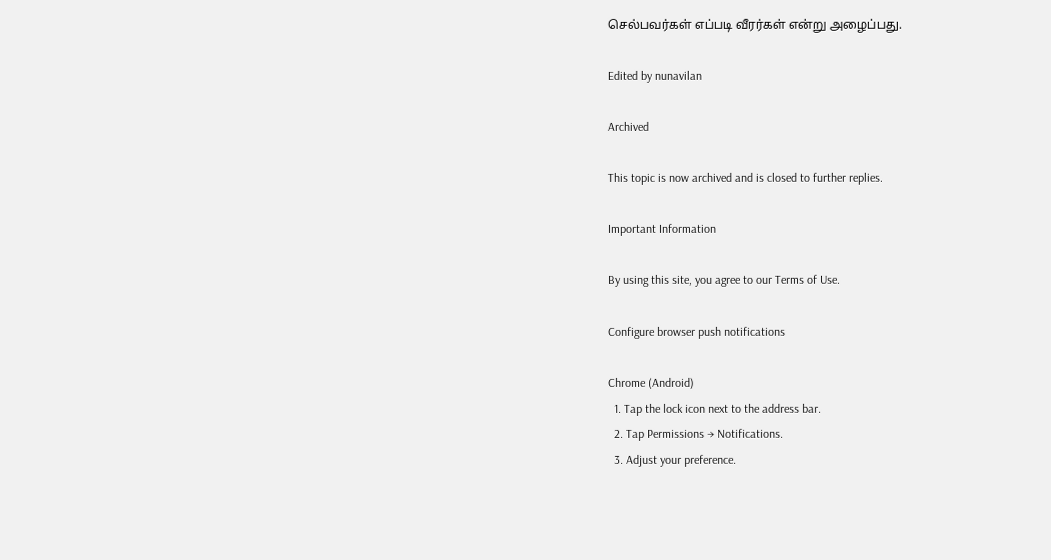செல்பவர்கள் எப்படி வீரர்கள் என்று அழைப்பது.

Edited by nunavilan

Archived

This topic is now archived and is closed to further replies.

Important Information

By using this site, you agree to our Terms of Use.

Configure browser push notifications

Chrome (Android)
  1. Tap the lock icon next to the address bar.
  2. Tap Permissions → Notifications.
  3. Adjust your preference.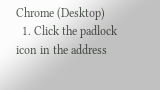Chrome (Desktop)
  1. Click the padlock icon in the address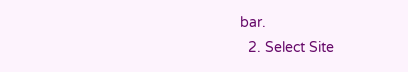bar.
  2. Select Site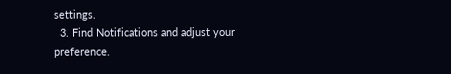settings.
  3. Find Notifications and adjust your preference.